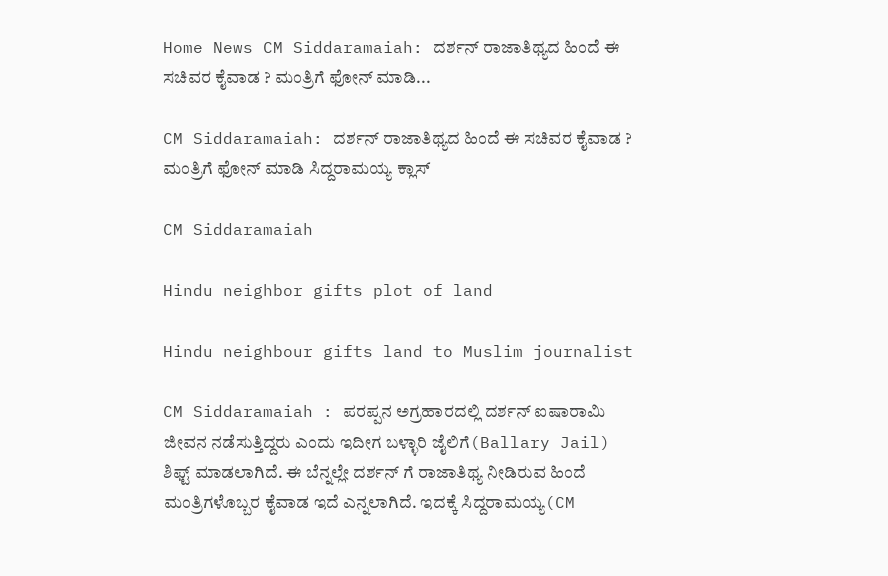Home News CM Siddaramaiah: ದರ್ಶನ್ ರಾಜಾತಿಥ್ಯದ ಹಿಂದೆ ಈ ಸಚಿವರ ಕೈವಾಡ ? ಮಂತ್ರಿಗೆ ಫೋನ್ ಮಾಡಿ...

CM Siddaramaiah: ದರ್ಶನ್ ರಾಜಾತಿಥ್ಯದ ಹಿಂದೆ ಈ ಸಚಿವರ ಕೈವಾಡ ? ಮಂತ್ರಿಗೆ ಫೋನ್ ಮಾಡಿ ಸಿದ್ದರಾಮಯ್ಯ ಕ್ಲಾಸ್

CM Siddaramaiah

Hindu neighbor gifts plot of land

Hindu neighbour gifts land to Muslim journalist

CM Siddaramaiah : ಪರಪ್ಪನ ಅಗ್ರಹಾರದಲ್ಲಿ ದರ್ಶನ್ ಐಷಾರಾಮಿ ಜೀವನ ನಡೆಸುತ್ತಿದ್ದರು ಎಂದು ಇದೀಗ ಬಳ್ಳಾರಿ ಜೈಲಿಗೆ(Ballary Jail) ಶಿಫ್ಟ್ ಮಾಡಲಾಗಿದೆ. ಈ ಬೆನ್ನಲ್ಲೇ ದರ್ಶನ್ ಗೆ ರಾಜಾತಿಥ್ಯ ನೀಡಿರುವ ಹಿಂದೆ ಮಂತ್ರಿಗಳೊಬ್ಬರ ಕೈವಾಡ ಇದೆ ಎನ್ನಲಾಗಿದೆ. ಇದಕ್ಕೆ ಸಿದ್ದರಾಮಯ್ಯ(CM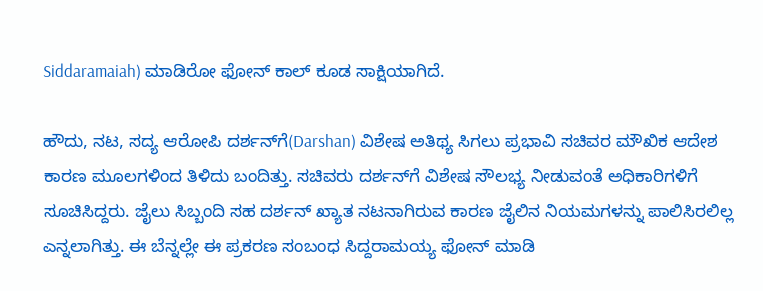Siddaramaiah) ಮಾಡಿರೋ ಫೋನ್ ಕಾಲ್ ಕೂಡ ಸಾಕ್ಷಿಯಾಗಿದೆ.

ಹೌದು, ನಟ, ಸದ್ಯ ಆರೋಪಿ ದರ್ಶನ್‌ಗೆ(Darshan) ವಿಶೇಷ ಅತಿಥ್ಯ ಸಿಗಲು ಪ್ರಭಾವಿ ಸಚಿವರ‌ ಮೌಖಿಕ ಆದೇಶ ಕಾರಣ ಮೂಲಗಳಿಂದ ತಿಳಿದು ಬಂದಿತ್ತು. ಸಚಿವರು ದರ್ಶನ್‌ಗೆ ವಿಶೇಷ ಸೌಲಭ್ಯ ನೀಡುವಂತೆ ಅಧಿಕಾರಿಗಳಿಗೆ ಸೂಚಿಸಿದ್ದರು. ಜೈಲು ಸಿಬ್ಬಂದಿ ಸಹ ದರ್ಶನ್‌ ಖ್ಯಾತ ನಟನಾಗಿರುವ ಕಾರಣ ಜೈಲಿನ ನಿಯಮಗಳನ್ನು ಪಾಲಿಸಿರಲಿಲ್ಲ ಎನ್ನಲಾಗಿತ್ತು. ಈ ಬೆನ್ನಲ್ಲೇ ಈ ಪ್ರಕರಣ ಸಂಬಂಧ ಸಿದ್ದರಾಮಯ್ಯ ಫೋನ್ ಮಾಡಿ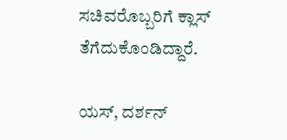ಸಚಿವರೊಬ್ಬರಿಗೆ ಕ್ಲಾಸ್ ತೆಗೆದುಕೊಂಡಿದ್ದಾರೆ.

ಯಸ್, ದರ್ಶನ್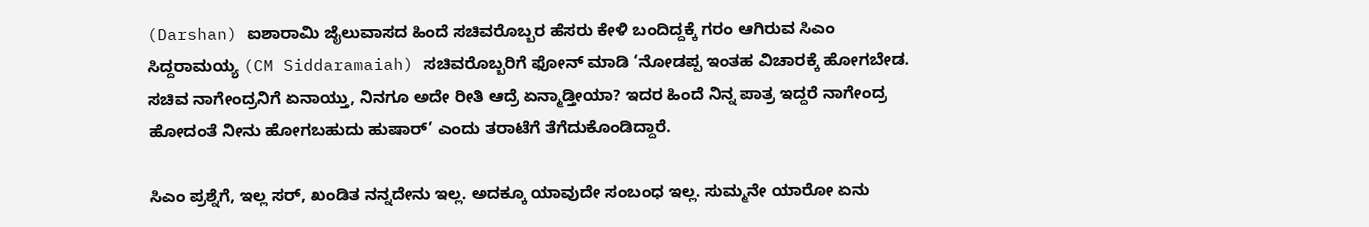(Darshan) ಐಶಾರಾಮಿ ಜೈಲುವಾಸದ ಹಿಂದೆ ಸಚಿವರೊಬ್ಬರ ಹೆಸರು ಕೇಳಿ ಬಂದಿದ್ದಕ್ಕೆ ಗರಂ ಆಗಿರುವ ಸಿಎಂ ಸಿದ್ದರಾಮಯ್ಯ (CM Siddaramaiah) ಸಚಿವರೊಬ್ಬರಿಗೆ ಫೋನ್ ಮಾಡಿ ‘ನೋಡಪ್ಪ ಇಂತಹ ವಿಚಾರಕ್ಕೆ ಹೋಗಬೇಡ. ಸಚಿವ ನಾಗೇಂದ್ರನಿಗೆ ಏನಾಯ್ತು, ನಿನಗೂ ಅದೇ ರೀತಿ ಆದ್ರೆ ಏನ್ಮಾಡ್ತೀಯಾ? ಇದರ ಹಿಂದೆ ನಿನ್ನ ಪಾತ್ರ ಇದ್ದರೆ ನಾಗೇಂದ್ರ ಹೋದಂತೆ ನೀನು ಹೋಗಬಹುದು ಹುಷಾರ್’ ಎಂದು ತರಾಟೆಗೆ ತೆಗೆದುಕೊಂಡಿದ್ದಾರೆ.

ಸಿಎಂ ಪ್ರಶ್ನೆಗೆ, ಇಲ್ಲ ಸರ್, ಖಂಡಿತ ನನ್ನದೇನು ಇಲ್ಲ. ಅದಕ್ಕೂ ಯಾವುದೇ ಸಂಬಂಧ ಇಲ್ಲ. ಸುಮ್ಮನೇ ಯಾರೋ ಏನು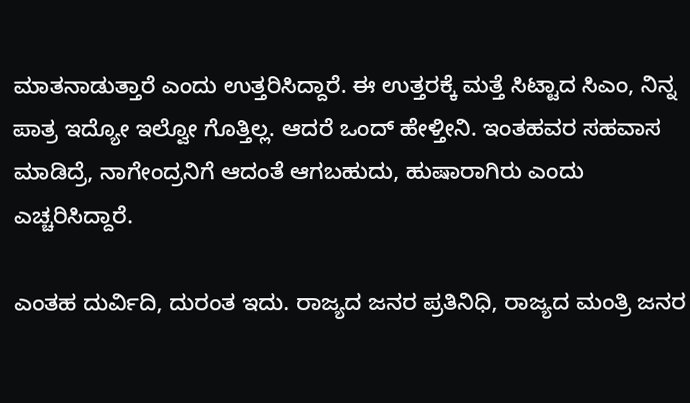ಮಾತನಾಡುತ್ತಾರೆ ಎಂದು ಉತ್ತರಿಸಿದ್ದಾರೆ. ಈ ಉತ್ತರಕ್ಕೆ ಮತ್ತೆ ಸಿಟ್ಟಾದ ಸಿಎಂ, ನಿನ್ನ ಪಾತ್ರ ಇದ್ಯೋ ಇಲ್ವೋ ಗೊತ್ತಿಲ್ಲ. ಆದರೆ ಒಂದ್ ಹೇಳ್ತೀನಿ. ಇಂತಹವರ ಸಹವಾಸ ಮಾಡಿದ್ರೆ, ನಾಗೇಂದ್ರನಿಗೆ ಆದಂತೆ ಆಗಬಹುದು, ಹುಷಾರಾಗಿರು ಎಂದು ಎಚ್ಚರಿಸಿದ್ದಾರೆ.

ಎಂತಹ ದುರ್ವಿದಿ, ದುರಂತ ಇದು. ರಾಜ್ಯದ ಜನರ ಪ್ರತಿನಿಧಿ, ರಾಜ್ಯದ ಮಂತ್ರಿ ಜನರ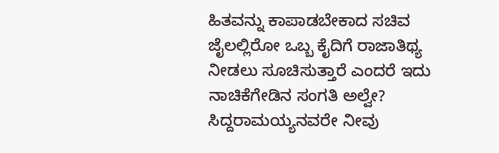ಹಿತವನ್ನು ಕಾಪಾಡಬೇಕಾದ ಸಚಿವ ಜೈಲಲ್ಲಿರೋ ಒಬ್ಬ ಕೈದಿಗೆ ರಾಜಾತಿಥ್ಯ ನೀಡಲು ಸೂಚಿಸುತ್ತಾರೆ ಎಂದರೆ ಇದು ನಾಚಿಕೆಗೇಡಿನ ಸಂಗತಿ ಅಲ್ವೇ? ಸಿದ್ದರಾಮಯ್ಯನವರೇ ನೀವು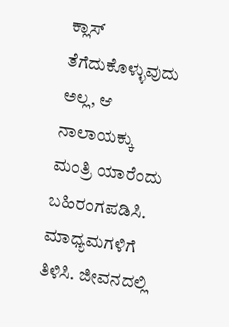ಕ್ಲಾಸ್ ತೆಗೆದುಕೊಳ್ಳುವುದು ಅಲ್ಲ, ಆ ನಾಲಾಯಕ್ಕು ಮಂತ್ರಿ ಯಾರೆಂದು ಬಹಿರಂಗಪಡಿಸಿ. ಮಾಧ್ಯಮಗಳಿಗೆ ತಿಳಿಸಿ. ಜೀವನದಲ್ಲಿ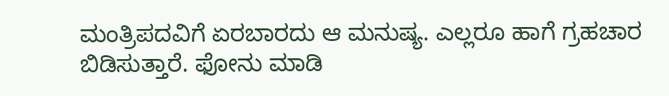ಮಂತ್ರಿಪದವಿಗೆ ಏರಬಾರದು ಆ ಮನುಷ್ಯ. ಎಲ್ಲರೂ ಹಾಗೆ ಗ್ರಹಚಾರ ಬಿಡಿಸುತ್ತಾರೆ. ಫೋನು ಮಾಡಿ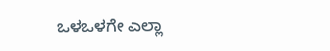ಒಳಒಳಗೇ ಎಲ್ಲಾ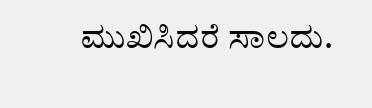ಮುಖಿಸಿದರೆ ಸಾಲದು.